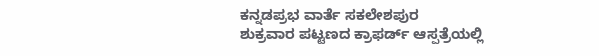ಕನ್ನಡಪ್ರಭ ವಾರ್ತೆ ಸಕಲೇಶಪುರ
ಶುಕ್ರವಾರ ಪಟ್ಟಣದ ಕ್ರಾಫರ್ಡ್ ಆಸ್ಪತ್ರೆಯಲ್ಲಿ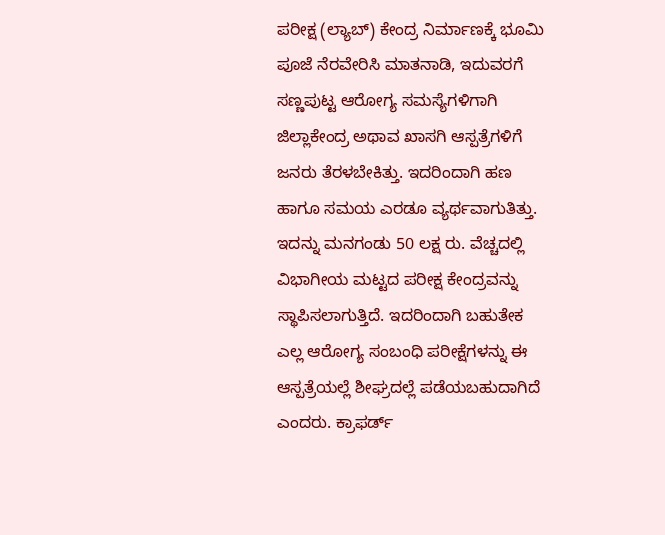ಪರೀಕ್ಷ (ಲ್ಯಾಬ್) ಕೇಂದ್ರ ನಿರ್ಮಾಣಕ್ಕೆ ಭೂಮಿ ಪೂಜೆ ನೆರವೇರಿಸಿ ಮಾತನಾಡಿ, ಇದುವರಗೆ ಸಣ್ಣಪುಟ್ಟ ಆರೋಗ್ಯ ಸಮಸ್ಯೆಗಳಿಗಾಗಿ ಜಿಲ್ಲಾಕೇಂದ್ರ ಅಥಾವ ಖಾಸಗಿ ಆಸ್ಪತ್ರೆಗಳಿಗೆ ಜನರು ತೆರಳಬೇಕಿತ್ತು. ಇದರಿಂದಾಗಿ ಹಣ ಹಾಗೂ ಸಮಯ ಎರಡೂ ವ್ಯರ್ಥವಾಗುತಿತ್ತು. ಇದನ್ನು ಮನಗಂಡು 50 ಲಕ್ಷ ರು. ವೆಚ್ಚದಲ್ಲಿ ವಿಭಾಗೀಯ ಮಟ್ಟದ ಪರೀಕ್ಷ ಕೇಂದ್ರವನ್ನು ಸ್ಥಾಪಿಸಲಾಗುತ್ತಿದೆ. ಇದರಿಂದಾಗಿ ಬಹುತೇಕ ಎಲ್ಲ ಆರೋಗ್ಯ ಸಂಬಂಧಿ ಪರೀಕ್ಷೆಗಳನ್ನು ಈ ಆಸ್ಪತ್ರೆಯಲ್ಲೆ ಶೀಘ್ರದಲ್ಲೆ ಪಡೆಯಬಹುದಾಗಿದೆ ಎಂದರು. ಕ್ರಾಫರ್ಡ್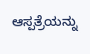ಆಸ್ಪತ್ರೆಯನ್ನು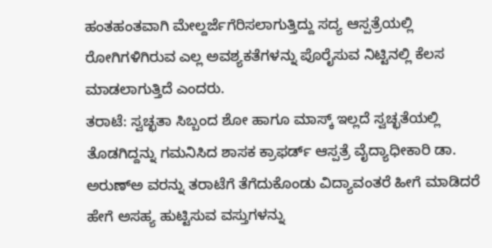ಹಂತಹಂತವಾಗಿ ಮೇಲ್ದರ್ಜೆಗೆರಿಸಲಾಗುತ್ತಿದ್ದು ಸದ್ಯ ಆಸ್ಪತ್ರೆಯಲ್ಲಿ ರೋಗಿಗಳಿಗಿರುವ ಎಲ್ಲ ಅವಶ್ಯಕತೆಗಳನ್ನು ಪೊರೈಸುವ ನಿಟ್ಟಿನಲ್ಲಿ ಕೆಲಸ ಮಾಡಲಾಗುತ್ತಿದೆ ಎಂದರು.
ತರಾಟೆ: ಸ್ವಚ್ಛತಾ ಸಿಬ್ಬಂದ ಶೋ ಹಾಗೂ ಮಾಸ್ಕ್ ಇಲ್ಲದೆ ಸ್ವಚ್ಛತೆಯಲ್ಲಿ ತೊಡಗಿದ್ದನ್ನು ಗಮನಿಸಿದ ಶಾಸಕ ಕ್ರಾಫರ್ಡ್ ಆಸ್ಪತ್ರೆ ವೈದ್ಯಾಧೀಕಾರಿ ಡಾ. ಅರುಣ್ಅ ವರನ್ನು ತರಾಟೆಗೆ ತೆಗೆದುಕೊಂಡು ವಿದ್ಯಾವಂತರೆ ಹೀಗೆ ಮಾಡಿದರೆ ಹೇಗೆ ಅಸಹ್ಯ ಹುಟ್ಟಿಸುವ ವಸ್ತುಗಳನ್ನು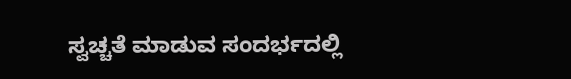ಸ್ವಚ್ಚತೆ ಮಾಡುವ ಸಂದರ್ಭದಲ್ಲಿ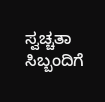ಸ್ವಚ್ಚತಾ ಸಿಬ್ಬಂದಿಗೆ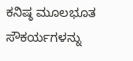ಕನಿಷ್ಠ ಮೂಲಭೂತ ಸೌಕರ್ಯಗಳನ್ನು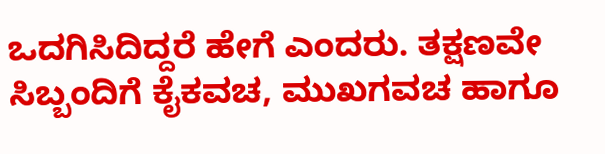ಒದಗಿಸಿದಿದ್ದರೆ ಹೇಗೆ ಎಂದರು. ತಕ್ಷಣವೇ ಸಿಬ್ಬಂದಿಗೆ ಕೈಕವಚ, ಮುಖಗವಚ ಹಾಗೂ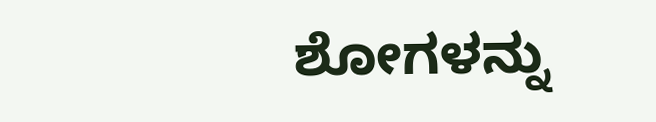ಶೋಗಳನ್ನು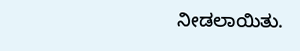ನೀಡಲಾಯಿತು.